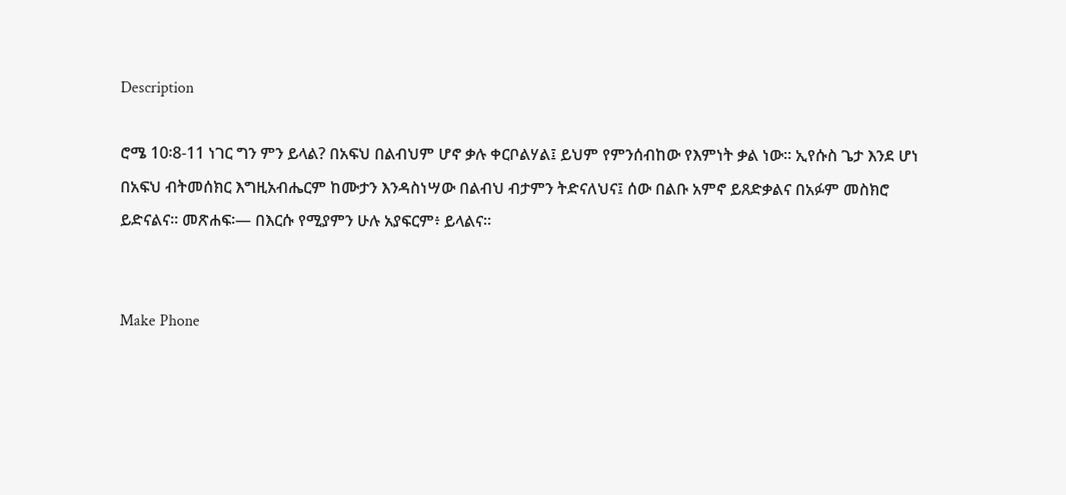Description

ሮሜ 10፡8-11 ነገር ግን ምን ይላል? በአፍህ በልብህም ሆኖ ቃሉ ቀርቦልሃል፤ ይህም የምንሰብከው የእምነት ቃል ነው። ኢየሱስ ጌታ እንደ ሆነ በአፍህ ብትመሰክር እግዚአብሔርም ከሙታን እንዳስነሣው በልብህ ብታምን ትድናለህና፤ ሰው በልቡ አምኖ ይጸድቃልና በአፉም መስክሮ ይድናልና። መጽሐፍ፡— በእርሱ የሚያምን ሁሉ አያፍርም፥ ይላልና።


Make Phone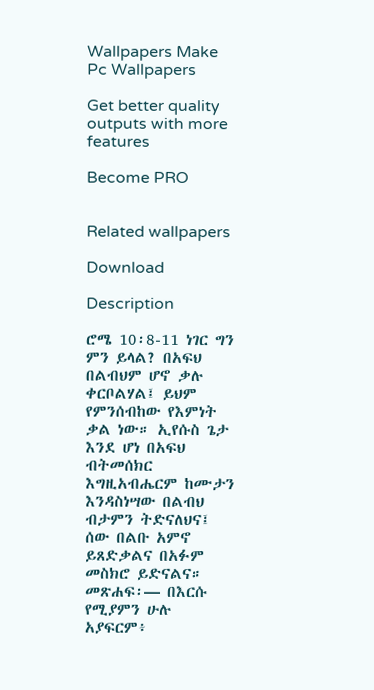Wallpapers Make Pc Wallpapers

Get better quality outputs with more features

Become PRO


Related wallpapers

Download

Description

ሮሜ 10፡8-11 ነገር ግን ምን ይላል? በአፍህ በልብህም ሆኖ ቃሉ ቀርቦልሃል፤ ይህም የምንሰብከው የእምነት ቃል ነው። ኢየሱስ ጌታ እንደ ሆነ በአፍህ ብትመሰክር እግዚአብሔርም ከሙታን እንዳስነሣው በልብህ ብታምን ትድናለህና፤ ሰው በልቡ አምኖ ይጸድቃልና በአፉም መስክሮ ይድናልና። መጽሐፍ፡— በእርሱ የሚያምን ሁሉ አያፍርም፥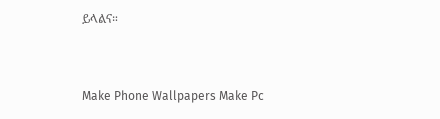ይላልና።


Make Phone Wallpapers Make Pc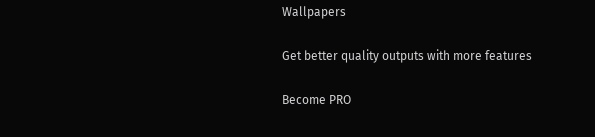Wallpapers

Get better quality outputs with more features

Become PRO